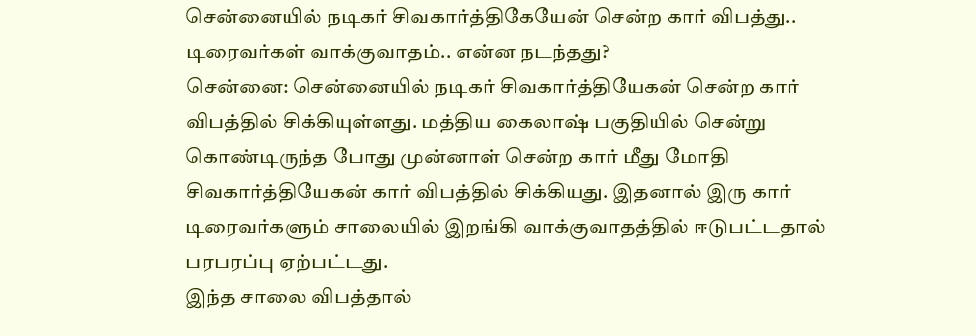சென்னையில் நடிகர் சிவகார்த்திகேயேன் சென்ற கார் விபத்து.. டிரைவர்கள் வாக்குவாதம்.. என்ன நடந்தது?
சென்னை: சென்னையில் நடிகர் சிவகார்த்தியேகன் சென்ற கார் விபத்தில் சிக்கியுள்ளது. மத்திய கைலாஷ் பகுதியில் சென்று கொண்டிருந்த போது முன்னாள் சென்ற கார் மீது மோதி சிவகார்த்தியேகன் கார் விபத்தில் சிக்கியது. இதனால் இரு கார் டிரைவர்களும் சாலையில் இறங்கி வாக்குவாதத்தில் ஈடுபட்டதால் பரபரப்பு ஏற்பட்டது.
இந்த சாலை விபத்தால்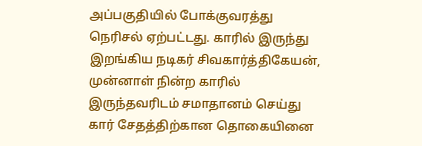அப்பகுதியில் போக்குவரத்து நெரிசல் ஏற்பட்டது. காரில் இருந்து இறங்கிய நடிகர் சிவகார்த்திகேயன், முன்னாள் நின்ற காரில் இருந்தவரிடம் சமாதானம் செய்து கார் சேதத்திற்கான தொகையினை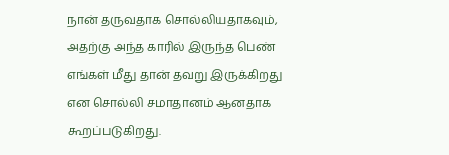நான் தருவதாக சொல்லியதாகவும், அதற்கு அந்த காரில் இருந்த பெண் எங்கள் மீது தான் தவறு இருக்கிறது என சொல்லி சமாதானம் ஆனதாக கூறப்படுகிறது.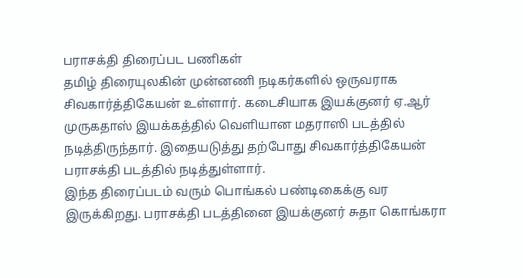பராசக்தி திரைப்பட பணிகள்
தமிழ் திரையுலகின் முன்னணி நடிகர்களில் ஒருவராக சிவகார்த்திகேயன் உள்ளார். கடைசியாக இயக்குனர் ஏ.ஆர் முருகதாஸ் இயக்கத்தில் வெளியான மதராஸி படத்தில் நடித்திருந்தார். இதையடுத்து தற்போது சிவகார்த்திகேயன் பராசக்தி படத்தில் நடித்துள்ளார்.
இந்த திரைப்படம் வரும் பொங்கல் பண்டிகைக்கு வர இருக்கிறது. பராசக்தி படத்தினை இயக்குனர் சுதா கொங்கரா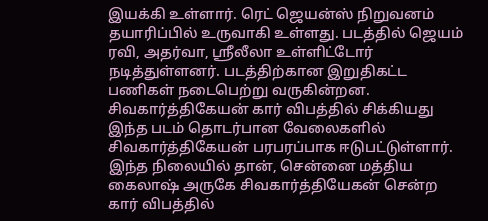இயக்கி உள்ளார். ரெட் ஜெயன்ஸ் நிறுவனம் தயாரிப்பில் உருவாகி உள்ளது. படத்தில் ஜெயம் ரவி, அதர்வா, ஸ்ரீலீலா உள்ளிட்டோர் நடித்துள்ளனர். படத்திற்கான இறுதிகட்ட பணிகள் நடைபெற்று வருகின்றன.
சிவகார்த்திகேயன் கார் விபத்தில் சிக்கியது
இந்த படம் தொடர்பான வேலைகளில் சிவகார்த்திகேயன் பரபரப்பாக ஈடுபட்டுள்ளார். இந்த நிலையில் தான், சென்னை மத்திய கைலாஷ் அருகே சிவகார்த்தியேகன் சென்ற கார் விபத்தில்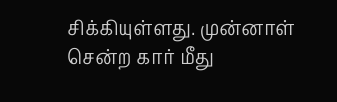சிக்கியுள்ளது. முன்னாள் சென்ற கார் மீது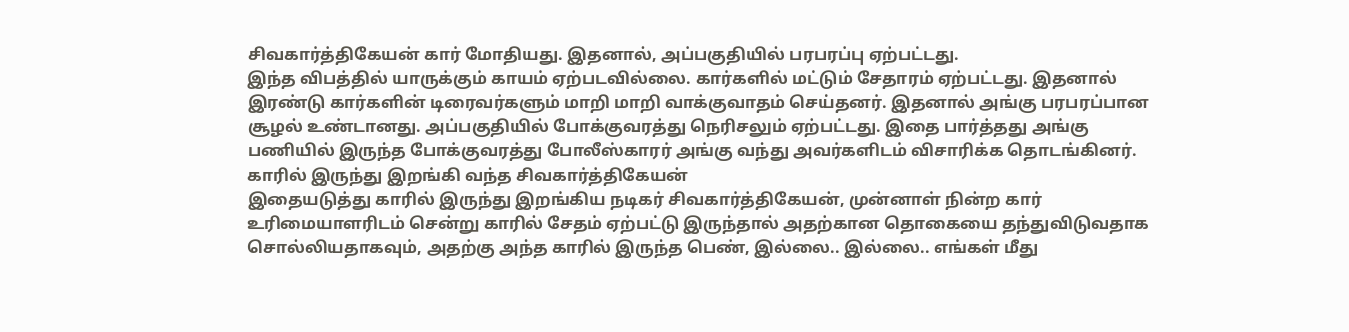சிவகார்த்திகேயன் கார் மோதியது. இதனால், அப்பகுதியில் பரபரப்பு ஏற்பட்டது.
இந்த விபத்தில் யாருக்கும் காயம் ஏற்படவில்லை. கார்களில் மட்டும் சேதாரம் ஏற்பட்டது. இதனால் இரண்டு கார்களின் டிரைவர்களும் மாறி மாறி வாக்குவாதம் செய்தனர். இதனால் அங்கு பரபரப்பான சூழல் உண்டானது. அப்பகுதியில் போக்குவரத்து நெரிசலும் ஏற்பட்டது. இதை பார்த்தது அங்கு பணியில் இருந்த போக்குவரத்து போலீஸ்காரர் அங்கு வந்து அவர்களிடம் விசாரிக்க தொடங்கினர்.
காரில் இருந்து இறங்கி வந்த சிவகார்த்திகேயன்
இதையடுத்து காரில் இருந்து இறங்கிய நடிகர் சிவகார்த்திகேயன், முன்னாள் நின்ற கார் உரிமையாளரிடம் சென்று காரில் சேதம் ஏற்பட்டு இருந்தால் அதற்கான தொகையை தந்துவிடுவதாக சொல்லியதாகவும், அதற்கு அந்த காரில் இருந்த பெண், இல்லை.. இல்லை.. எங்கள் மீது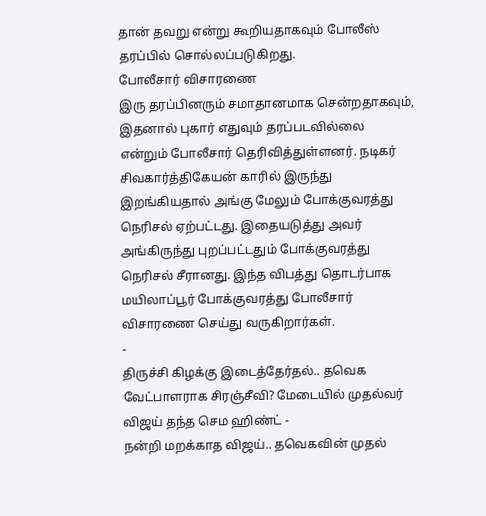தான் தவறு என்று கூறியதாகவும் போலீஸ் தரப்பில் சொல்லப்படுகிறது.
போலீசார் விசாரணை
இரு தரப்பினரும் சமாதானமாக சென்றதாகவும், இதனால் புகார் எதுவும் தரப்படவில்லை என்றும் போலீசார் தெரிவித்துள்ளனர். நடிகர் சிவகார்த்திகேயன் காரில் இருந்து இறங்கியதால் அங்கு மேலும் போக்குவரத்து நெரிசல் ஏற்பட்டது. இதையடுத்து அவர் அங்கிருந்து புறப்பட்டதும் போக்குவரத்து நெரிசல் சீரானது. இந்த விபத்து தொடர்பாக மயிலாப்பூர் போக்குவரத்து போலீசார் விசாரணை செய்து வருகிறார்கள்.
-
திருச்சி கிழக்கு இடைத்தேர்தல்.. தவெக வேட்பாளராக சிரஞ்சீவி? மேடையில் முதல்வர் விஜய் தந்த செம ஹிண்ட் -
நன்றி மறக்காத விஜய்.. தவெகவின் முதல்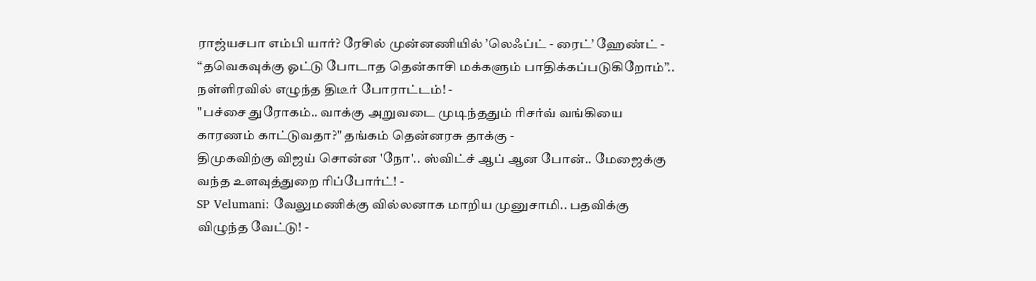ராஜ்யசபா எம்பி யார்? ரேசில் முன்னணியில் ’லெஃப்ட் - ரைட்’ ஹேண்ட் -
“தவெகவுக்கு ஓட்டு போடாத தென்காசி மக்களும் பாதிக்கப்படுகிறோம்”.. நள்ளிரவில் எழுந்த திடீர் போராட்டம்! -
"பச்சை துரோகம்.. வாக்கு அறுவடை முடிந்ததும் ரிசர்வ் வங்கியை காரணம் காட்டுவதா?" தங்கம் தென்னரசு தாக்கு -
திமுகவிற்கு விஜய் சொன்ன 'நோ'.. ஸ்விட்ச் ஆப் ஆன போன்.. மேஜைக்கு வந்த உளவுத்துறை ரிப்போர்ட்! -
SP Velumani: வேலுமணிக்கு வில்லனாக மாறிய முனுசாமி.. பதவிக்கு விழுந்த வேட்டு! -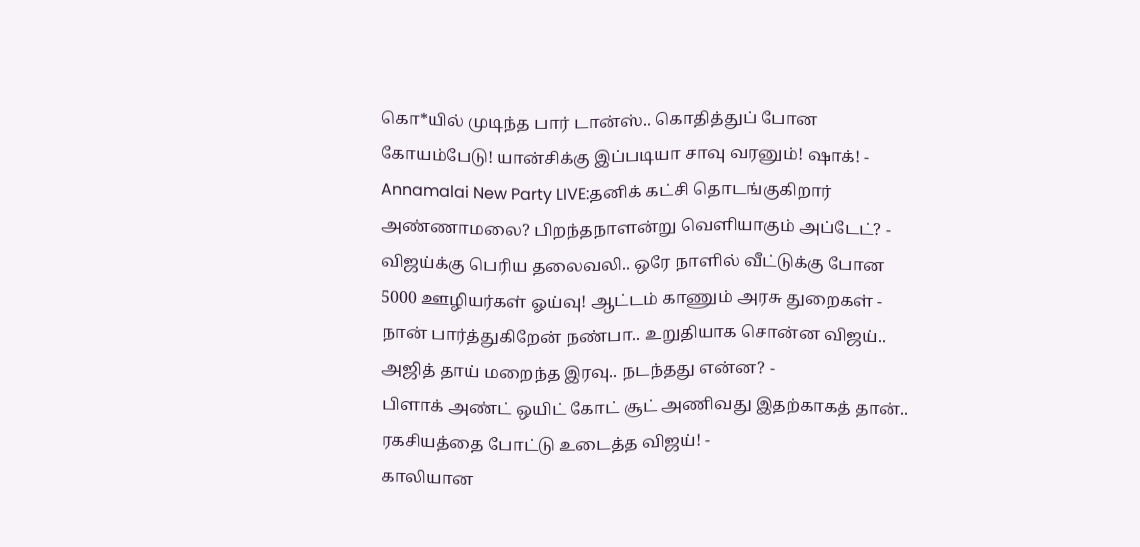கொ*யில் முடிந்த பார் டான்ஸ்.. கொதித்துப் போன கோயம்பேடு! யான்சிக்கு இப்படியா சாவு வரனும்! ஷாக்! -
Annamalai New Party LIVE:தனிக் கட்சி தொடங்குகிறார் அண்ணாமலை? பிறந்தநாளன்று வெளியாகும் அப்டேட்? -
விஜய்க்கு பெரிய தலைவலி.. ஒரே நாளில் வீட்டுக்கு போன 5000 ஊழியர்கள் ஓய்வு! ஆட்டம் காணும் அரசு துறைகள் -
நான் பார்த்துகிறேன் நண்பா.. உறுதியாக சொன்ன விஜய்.. அஜித் தாய் மறைந்த இரவு.. நடந்தது என்ன? -
பிளாக் அண்ட் ஒயிட் கோட் சூட் அணிவது இதற்காகத் தான்.. ரகசியத்தை போட்டு உடைத்த விஜய்! -
காலியான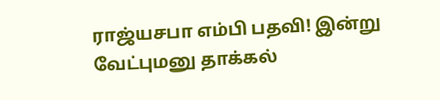ராஜ்யசபா எம்பி பதவி! இன்று வேட்புமனு தாக்கல்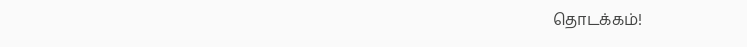தொடக்கம்!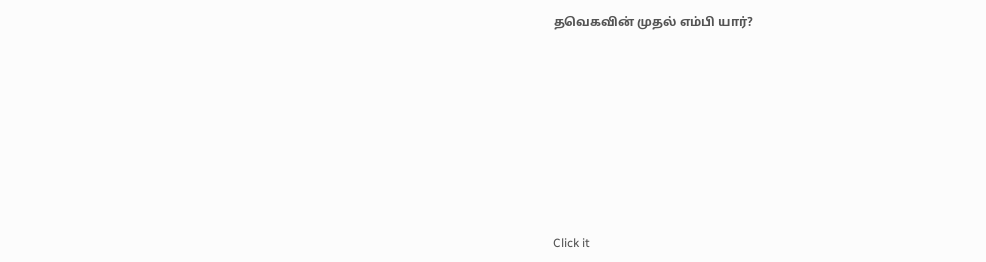தவெகவின் முதல் எம்பி யார்?












Click it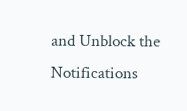and Unblock the Notifications